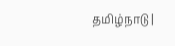தமிழ்நாடு |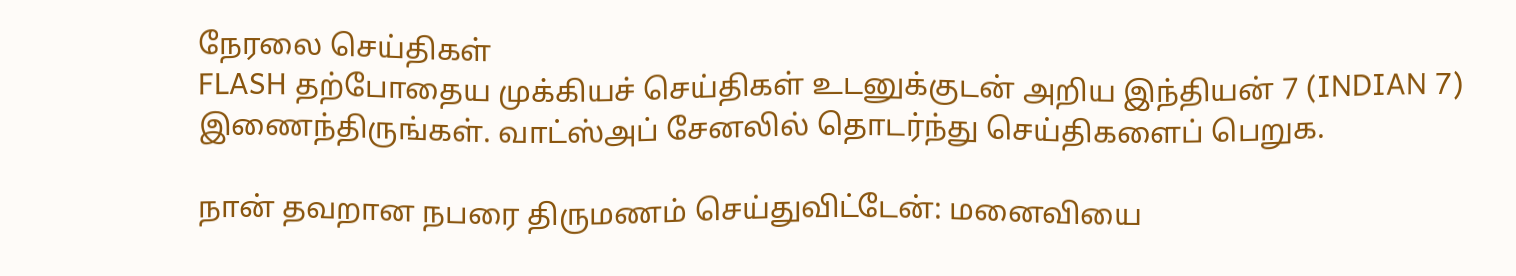நேரலை செய்திகள்
FLASH தற்போதைய முக்கியச் செய்திகள் உடனுக்குடன் அறிய இந்தியன் 7 (INDIAN 7) இணைந்திருங்கள். வாட்ஸ்அப் சேனலில் தொடர்ந்து செய்திகளைப் பெறுக.

நான் தவறான நபரை திருமணம் செய்துவிட்டேன்: மனைவியை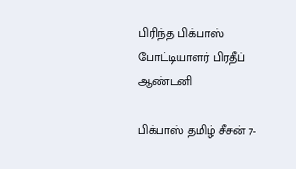பிரிந்த பிக்பாஸ் போட்டியாளர் பிரதீப் ஆண்டனி

பிக்பாஸ் தமிழ் சீசன் 7-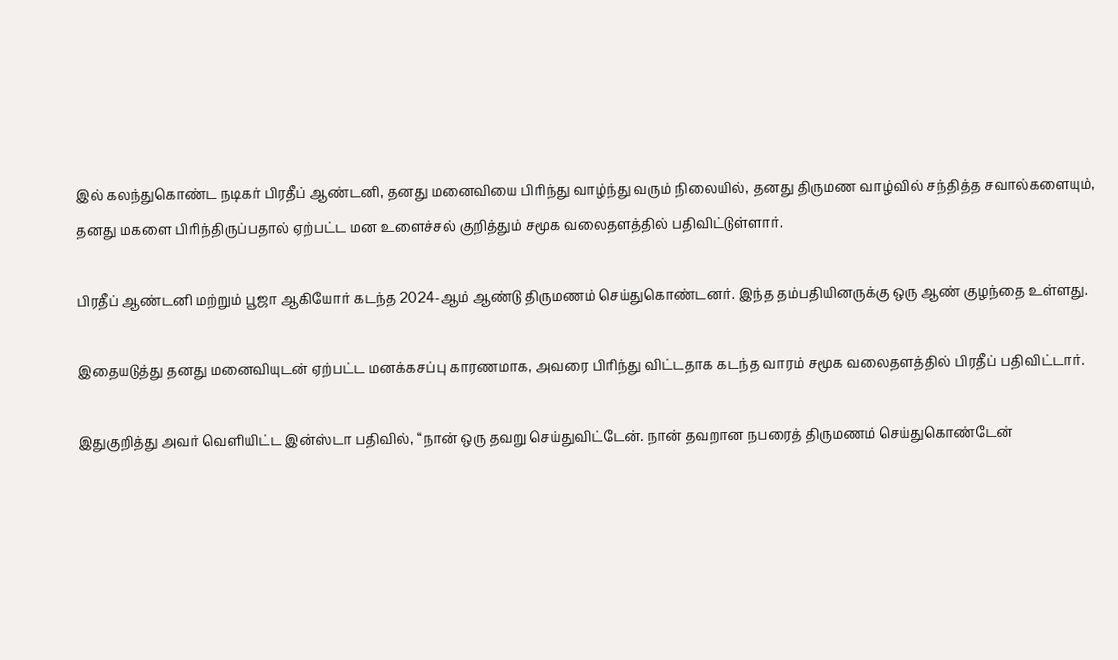இல் கலந்துகொண்ட நடிகர் பிரதீப் ஆண்டனி, தனது மனைவியை பிரிந்து வாழ்ந்து வரும் நிலையில், தனது திருமண வாழ்வில் சந்தித்த சவால்களையும், தனது மகளை பிரிந்திருப்பதால் ஏற்பட்ட மன உளைச்சல் குறித்தும் சமூக வலைதளத்தில் பதிவிட்டுள்ளார்.

பிரதீப் ஆண்டனி மற்றும் பூஜா ஆகியோர் கடந்த 2024-ஆம் ஆண்டு திருமணம் செய்துகொண்டனர். இந்த தம்பதியினருக்கு ஒரு ஆண் குழந்தை உள்ளது.

இதையடுத்து தனது மனைவியுடன் ஏற்பட்ட மனக்கசப்பு காரணமாக, அவரை பிரிந்து விட்டதாக கடந்த வாரம் சமூக வலைதளத்தில் பிரதீப் பதிவிட்டார்.

இதுகுறித்து அவர் வெளியிட்ட இன்ஸ்டா பதிவில், “நான் ஒரு தவறு செய்துவிட்டேன். நான் தவறான நபரைத் திருமணம் செய்துகொண்டேன்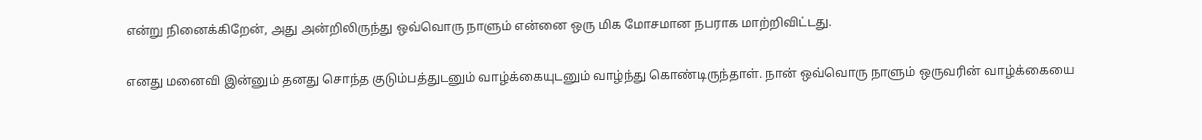என்று நினைக்கிறேன், அது அன்றிலிருந்து ஒவ்வொரு நாளும் என்னை ஒரு மிக மோசமான நபராக மாற்றிவிட்டது.

எனது மனைவி இன்னும் தனது சொந்த குடும்பத்துடனும் வாழ்க்கையுடனும் வாழ்ந்து கொண்டிருந்தாள். நான் ஒவ்வொரு நாளும் ஒருவரின் வாழ்க்கையை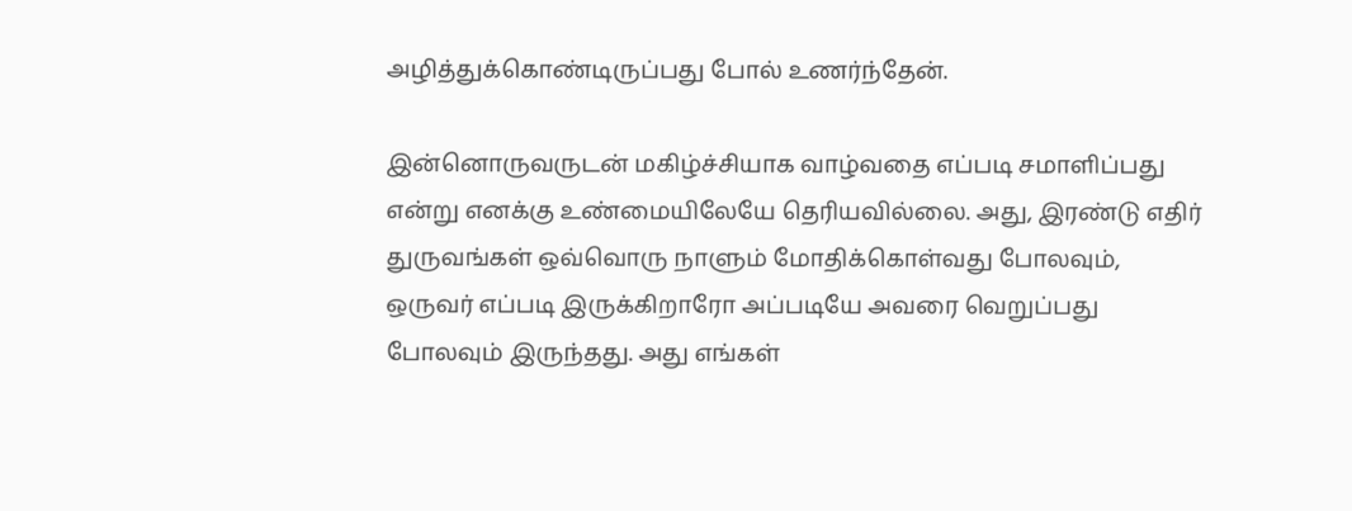அழித்துக்கொண்டிருப்பது போல் உணர்ந்தேன்.

இன்னொருவருடன் மகிழ்ச்சியாக வாழ்வதை எப்படி சமாளிப்பது என்று எனக்கு உண்மையிலேயே தெரியவில்லை. அது, இரண்டு எதிர் துருவங்கள் ஒவ்வொரு நாளும் மோதிக்கொள்வது போலவும், ஒருவர் எப்படி இருக்கிறாரோ அப்படியே அவரை வெறுப்பது போலவும் இருந்தது. அது எங்கள்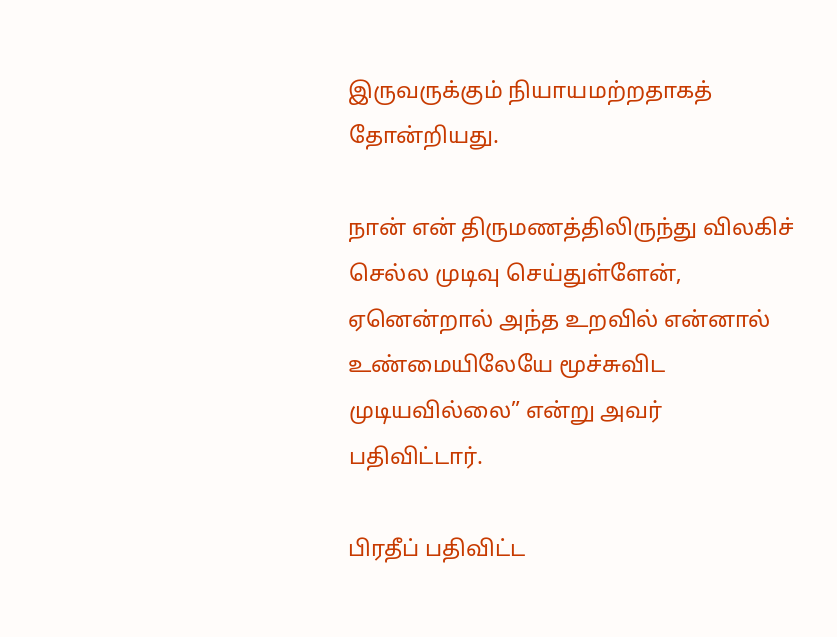இருவருக்கும் நியாயமற்றதாகத் தோன்றியது.

நான் என் திருமணத்திலிருந்து விலகிச் செல்ல முடிவு செய்துள்ளேன், ஏனென்றால் அந்த உறவில் என்னால் உண்மையிலேயே மூச்சுவிட முடியவில்லை” என்று அவர் பதிவிட்டார்.

பிரதீப் பதிவிட்ட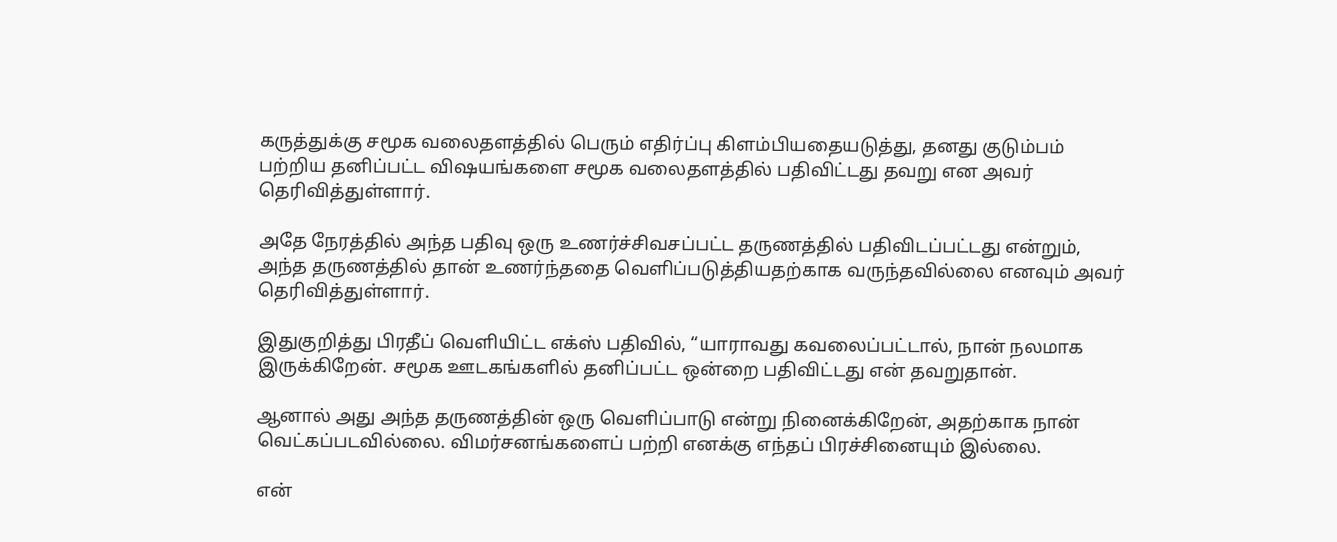கருத்துக்கு சமூக வலைதளத்தில் பெரும் எதிர்ப்பு கிளம்பியதையடுத்து, தனது குடும்பம் பற்றிய தனிப்பட்ட விஷயங்களை சமூக வலைதளத்தில் பதிவிட்டது தவறு என அவர் தெரிவித்துள்ளார்.

அதே நேரத்தில் அந்த பதிவு ஒரு உணர்ச்சிவசப்பட்ட தருணத்தில் பதிவிடப்பட்டது என்றும், அந்த தருணத்தில் தான் உணர்ந்ததை வெளிப்படுத்தியதற்காக வருந்தவில்லை எனவும் அவர் தெரிவித்துள்ளார்.

இதுகுறித்து பிரதீப் வெளியிட்ட எக்ஸ் பதிவில், “யாராவது கவலைப்பட்டால், நான் நலமாக இருக்கிறேன். சமூக ஊடகங்களில் தனிப்பட்ட ஒன்றை பதிவிட்டது என் தவறுதான்.

ஆனால் அது அந்த தருணத்தின் ஒரு வெளிப்பாடு என்று நினைக்கிறேன், அதற்காக நான் வெட்கப்படவில்லை. விமர்சனங்களைப் பற்றி எனக்கு எந்தப் பிரச்சினையும் இல்லை.

என்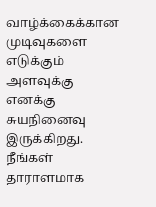வாழ்க்கைக்கான முடிவுகளை எடுக்கும் அளவுக்கு எனக்கு சுயநினைவு இருக்கிறது. நீங்கள் தாராளமாக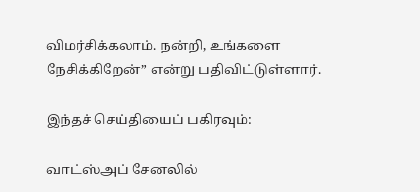விமர்சிக்கலாம். நன்றி, உங்களை நேசிக்கிறேன்” என்று பதிவிட்டுள்ளார்.

இந்தச் செய்தியைப் பகிரவும்:

வாட்ஸ்அப் சேனலில்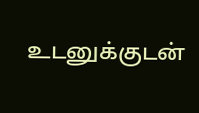உடனுக்குடன்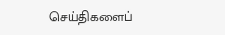செய்திகளைப்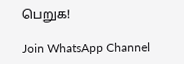பெறுக!

Join WhatsApp Channel